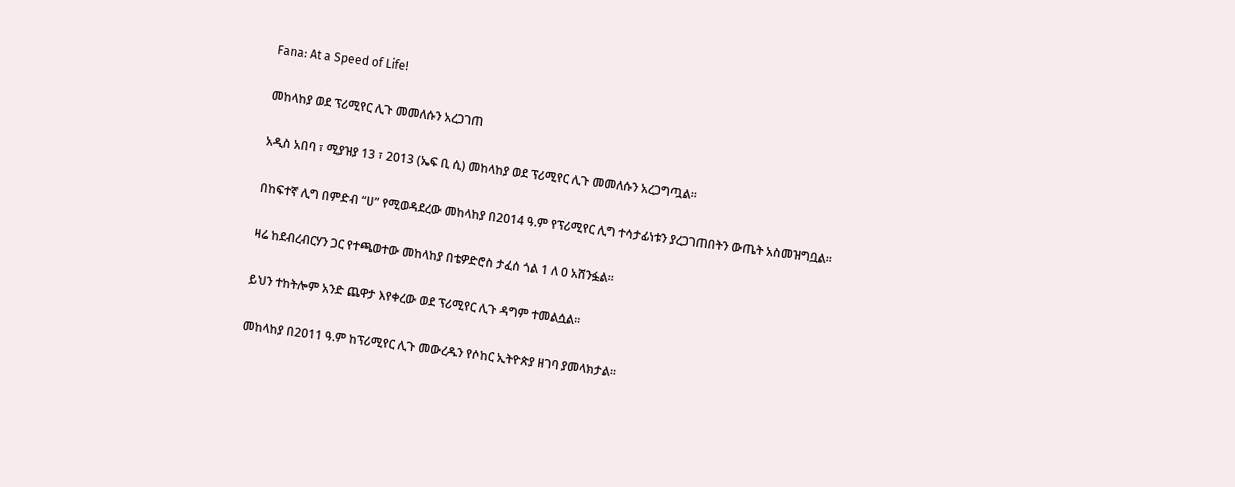Fana: At a Speed of Life!

መከላከያ ወደ ፕሪሚየር ሊጉ መመለሱን አረጋገጠ

አዲስ አበባ ፣ ሚያዝያ 13 ፣ 2013 (ኤፍ ቢ ሲ) መከላከያ ወደ ፕሪሚየር ሊጉ መመለሱን አረጋግጧል፡፡

በከፍተኛ ሊግ በምድብ “ሀ” የሚወዳደረው መከላከያ በ2014 ዓ.ም የፕሪሚየር ሊግ ተሳታፊነቱን ያረጋገጠበትን ውጤት አስመዝግቧል፡፡

ዛሬ ከደብረብርሃን ጋር የተጫወተው መከላከያ በቴዎድሮስ ታፈሰ ጎል 1 ለ 0 አሸንፏል፡፡

ይህን ተከትሎም አንድ ጨዋታ እየቀረው ወደ ፕሪሚየር ሊጉ ዳግም ተመልሷል፡፡

መከላከያ በ2011 ዓ.ም ከፕሪሚየር ሊጉ መውረዱን የሶከር ኢትዮጵያ ዘገባ ያመላክታል፡፡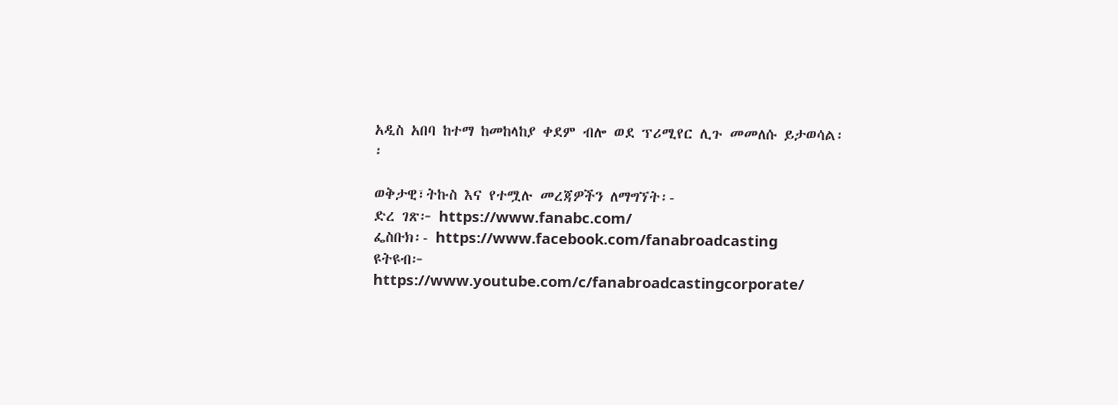አዲስ አበባ ከተማ ከመከላከያ ቀደም ብሎ ወደ ፕሪሚየር ሊጉ መመለሱ ይታወሳል፡፡

ወቅታዊ፣ትኩስ እና የተሟሉ መረጃዎችን ለማግኘት፡-
ድረ ገጽ፦ https://www.fanabc.com/
ፌስቡክ፡- https://www.facebook.com/fanabroadcasting
ዩትዩብ፦ https://www.youtube.com/c/fanabroadcastingcorporate/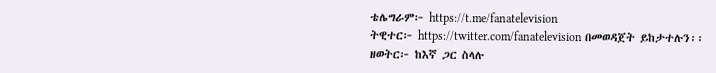ቴሌግራም፦ https://t.me/fanatelevision
ትዊተር፦ https://twitter.com/fanatelevision በመወዳጀት ይከታተሉን፡፡
ዘወትር፦ ከእኛ ጋር ስላሉ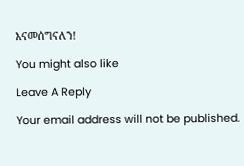እናመሰግናለን!

You might also like

Leave A Reply

Your email address will not be published.